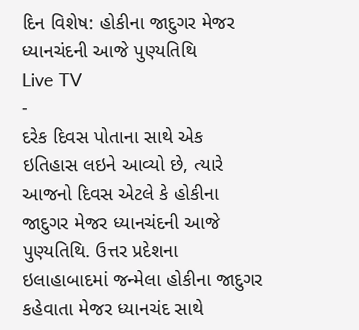દિન વિશેષ: હોકીના જાદુગર મેજર ધ્યાનચંદની આજે પુણ્યતિથિ
Live TV
-
દરેક દિવસ પોતાના સાથે એક ઇતિહાસ લઇને આવ્યો છે, ત્યારે આજનો દિવસ એટલે કે હોકીના જાદુગર મેજર ધ્યાનચંદની આજે પુણ્યતિથિ. ઉત્તર પ્રદેશના ઇલાહાબાદમાં જન્મેલા હોકીના જાદુગર કહેવાતા મેજર ધ્યાનચંદ સાથે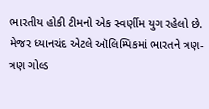ભારતીય હોકી ટીમનો એક સ્વર્ણીમ યુગ રહેલો છે. મેજર ધ્યાનચંદ એટલે ઑલિમ્પિકમાં ભારતને ત્રણ-ત્રણ ગોલ્ડ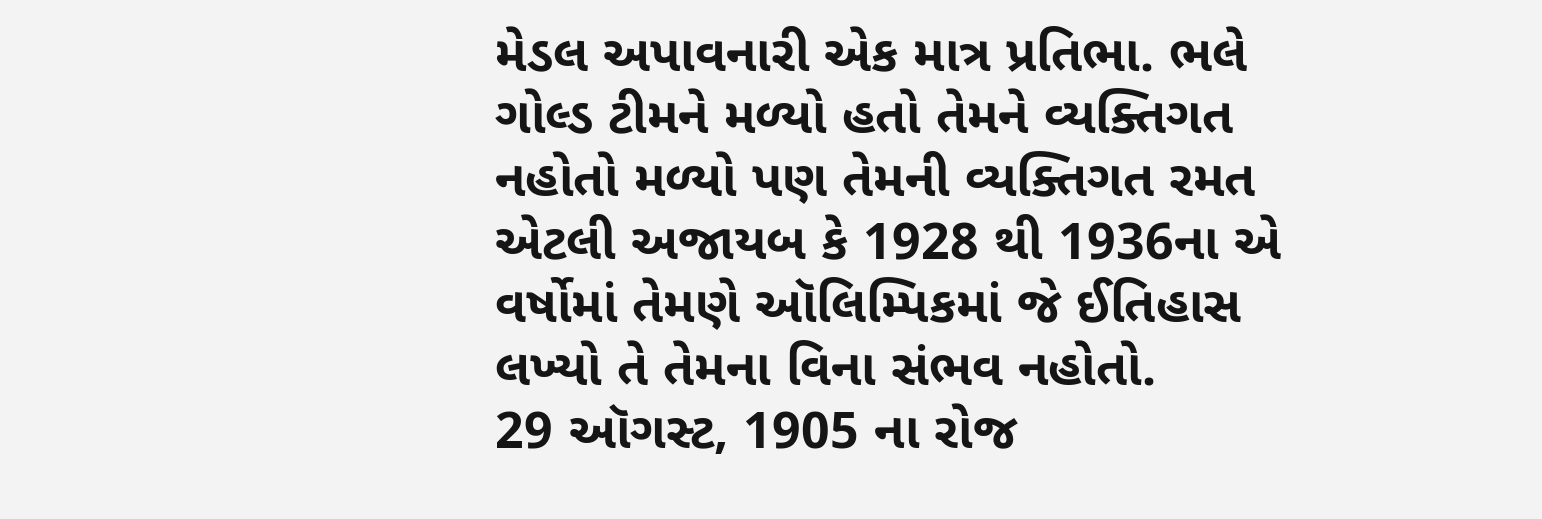મેડલ અપાવનારી એક માત્ર પ્રતિભા. ભલે ગોલ્ડ ટીમને મળ્યો હતો તેમને વ્યક્તિગત નહોતો મળ્યો પણ તેમની વ્યક્તિગત રમત એટલી અજાયબ કે 1928 થી 1936ના એ વર્ષોમાં તેમણે ઑલિમ્પિકમાં જે ઈતિહાસ લખ્યો તે તેમના વિના સંભવ નહોતો.
29 ઑગસ્ટ, 1905 ના રોજ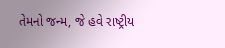તેમનો જન્મ, જે હવે રાષ્ટ્રીય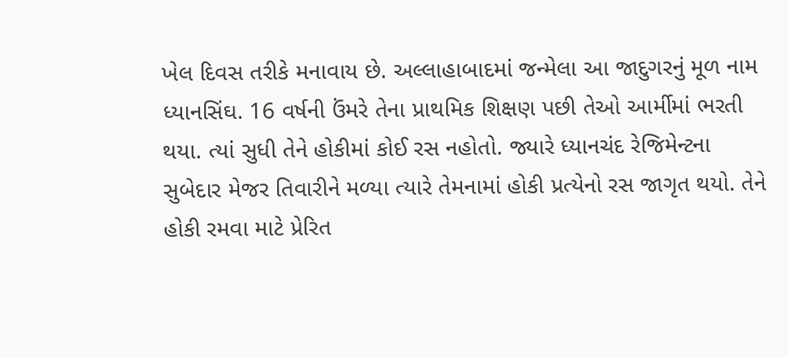ખેલ દિવસ તરીકે મનાવાય છે. અલ્લાહાબાદમાં જન્મેલા આ જાદુગરનું મૂળ નામ ધ્યાનસિંઘ. 16 વર્ષની ઉંમરે તેના પ્રાથમિક શિક્ષણ પછી તેઓ આર્મીમાં ભરતી થયા. ત્યાં સુધી તેને હોકીમાં કોઈ રસ નહોતો. જ્યારે ધ્યાનચંદ રેજિમેન્ટના સુબેદાર મેજર તિવારીને મળ્યા ત્યારે તેમનામાં હોકી પ્રત્યેનો રસ જાગૃત થયો. તેને હોકી રમવા માટે પ્રેરિત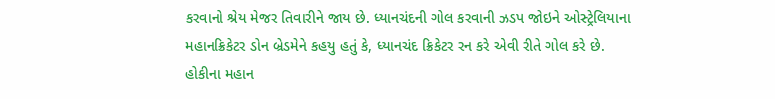કરવાનો શ્રેય મેજર તિવારીને જાય છે. ધ્યાનચંદની ગોલ કરવાની ઝડપ જોઇને ઓસ્ટ્રેલિયાના મહાનક્રિકેટર ડોન બ્રેડમેને કહયુ હતું કે, ધ્યાનચંદ ક્રિકેટર રન કરે એવી રીતે ગોલ કરે છે.
હોકીના મહાન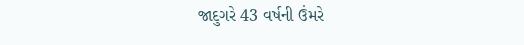જાદુગરે 43 વર્ષની ઉંમરે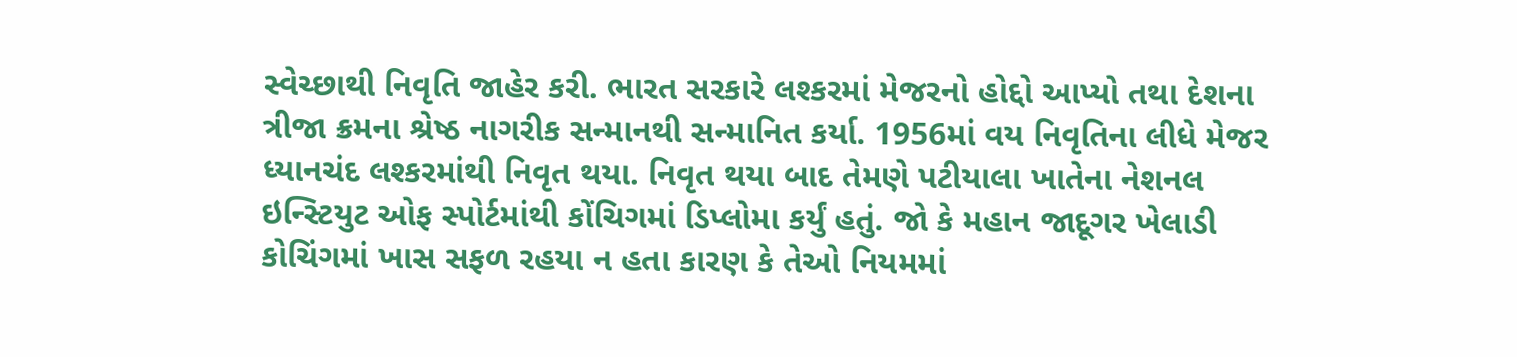સ્વેચ્છાથી નિવૃતિ જાહેર કરી. ભારત સરકારે લશ્કરમાં મેજરનો હોદ્દો આપ્યો તથા દેશના ત્રીજા ક્રમના શ્રેષ્ઠ નાગરીક સન્માનથી સન્માનિત કર્યા. 1956માં વય નિવૃતિના લીધે મેજર ધ્યાનચંદ લશ્કરમાંથી નિવૃત થયા. નિવૃત થયા બાદ તેમણે પટીયાલા ખાતેના નેશનલ ઇન્સ્ટિયુટ ઓફ સ્પોર્ટમાંથી કોંચિગમાં ડિપ્લોમા કર્યું હતું. જો કે મહાન જાદૂગર ખેલાડી કોચિંગમાં ખાસ સફળ રહયા ન હતા કારણ કે તેઓ નિયમમાં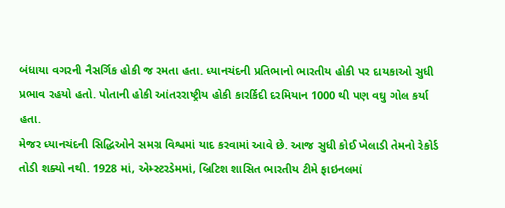બંધાયા વગરની નૈસર્ગિક હોકી જ રમતા હતા. ધ્યાનચંદની પ્રતિભાનો ભારતીય હોકી પર દાયકાઓ સુધી પ્રભાવ રહયો હતો. પોતાની હોકી આંતરરાષ્ટ્રીય હોકી કારર્કિદી દરમિયાન 1000 થી પણ વઘુ ગોલ કર્યા હતા.
મેજર ધ્યાનચંદની સિદ્ધિઓને સમગ્ર વિશ્વમાં યાદ કરવામાં આવે છે. આજ સુધી કોઈ ખેલાડી તેમનો રેકોર્ડ તોડી શક્યો નથી. 1928 માં, એમ્સ્ટરડેમમાં, બ્રિટિશ શાસિત ભારતીય ટીમે ફાઇનલમાં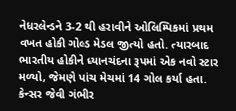નેધરલેન્ડને 3-2 થી હરાવીને ઓલિમ્પિકમાં પ્રથમ વખત હોકી ગોલ્ડ મેડલ જીત્યો હતો. ત્યારબાદ ભારતીય હોકીને ધ્યાનચંદના રૂપમાં એક નવો સ્ટાર મળ્યો, જેમણે પાંચ મેચમાં 14 ગોલ કર્યા હતા. કેન્સર જેવી ગંભીર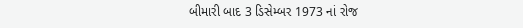બીમારી બાદ 3 ડિસેમ્બર 1973 નાં રોજ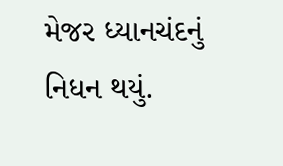મેજર ધ્યાનચંદનું નિધન થયું.